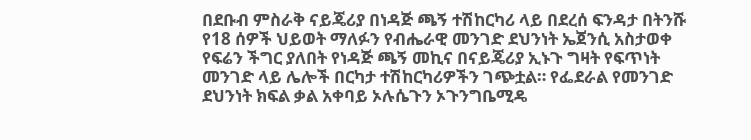በደቡብ ምስራቅ ናይጄሪያ በነዳጅ ጫኝ ተሽከርካሪ ላይ በደረሰ ፍንዳታ በትንሹ የ18 ሰዎች ህይወት ማለፉን የብሔራዊ መንገድ ደህንነት ኤጀንሲ አስታወቀ የፍሬን ችግር ያለበት የነዳጅ ጫኝ መኪና በናይጄሪያ ኢኑጉ ግዛት የፍጥነት መንገድ ላይ ሌሎች በርካታ ተሽከርካሪዎችን ገጭቷል። የፌደራል የመንገድ ደህንነት ክፍል ቃል አቀባይ ኦሉሴጉን ኦጉንግቤሚዴ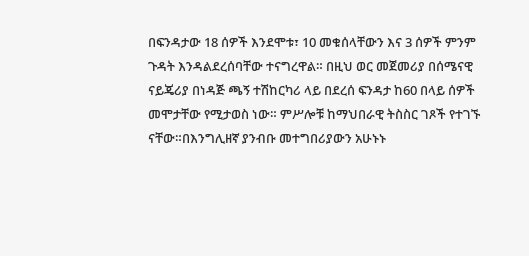በፍንዳታው 18 ሰዎች እንደሞቱ፣ 10 መቁሰላቸውን እና 3 ሰዎች ምንም ጉዳት እንዳልደረሰባቸው ተናግረዋል። በዚህ ወር መጀመሪያ በሰሜናዊ ናይጄሪያ በነዳጅ ጫኝ ተሽከርካሪ ላይ በደረሰ ፍንዳታ ከ60 በላይ ሰዎች መሞታቸው የሚታወስ ነው። ምሥሎቹ ከማህበራዊ ትስስር ገጾች የተገኙ ናቸው።በእንግሊዘኛ ያንብቡ መተግበሪያውን አሁኑኑ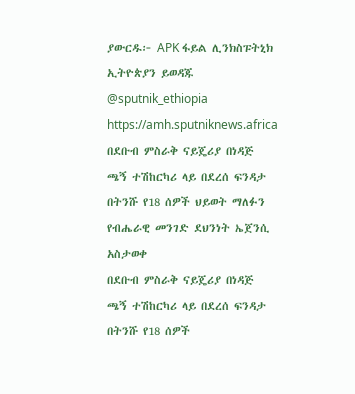ያውርዱ፦ APK ፋይል ሊንክስፑትኒክ ኢትዮጵያን ይወዳጁ @sputnik_ethiopia
https://amh.sputniknews.africa
በደቡብ ምስራቅ ናይጄሪያ በነዳጅ ጫኝ ተሽከርካሪ ላይ በደረሰ ፍንዳታ በትንሹ የ18 ሰዎች ህይወት ማለፉን የብሔራዊ መንገድ ደህንነት ኤጀንሲ አስታወቀ
በደቡብ ምስራቅ ናይጄሪያ በነዳጅ ጫኝ ተሽከርካሪ ላይ በደረሰ ፍንዳታ በትንሹ የ18 ሰዎች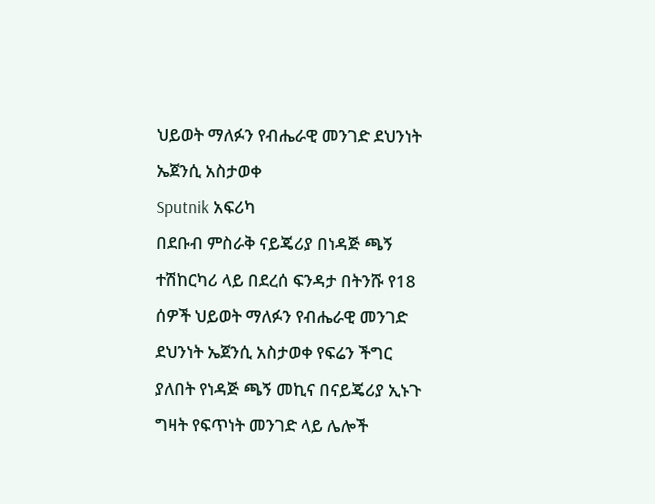ህይወት ማለፉን የብሔራዊ መንገድ ደህንነት ኤጀንሲ አስታወቀ
Sputnik አፍሪካ
በደቡብ ምስራቅ ናይጄሪያ በነዳጅ ጫኝ ተሽከርካሪ ላይ በደረሰ ፍንዳታ በትንሹ የ18 ሰዎች ህይወት ማለፉን የብሔራዊ መንገድ ደህንነት ኤጀንሲ አስታወቀ የፍሬን ችግር ያለበት የነዳጅ ጫኝ መኪና በናይጄሪያ ኢኑጉ ግዛት የፍጥነት መንገድ ላይ ሌሎች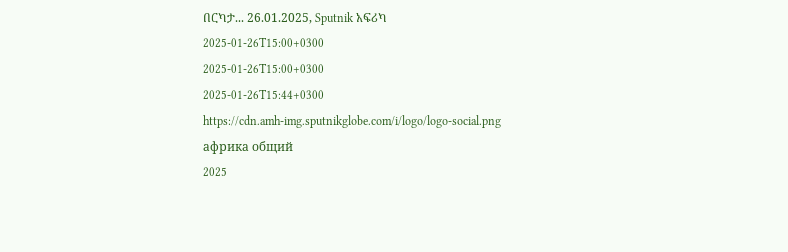በርካታ... 26.01.2025, Sputnik አፍሪካ
2025-01-26T15:00+0300
2025-01-26T15:00+0300
2025-01-26T15:44+0300
https://cdn.amh-img.sputnikglobe.com/i/logo/logo-social.png
африка общий
2025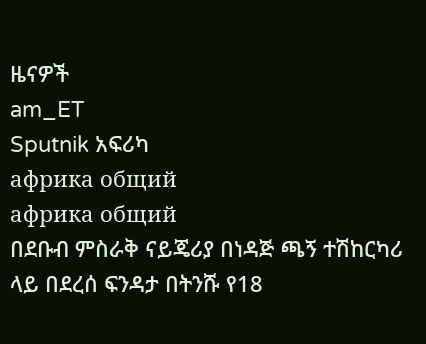ዜናዎች
am_ET
Sputnik አፍሪካ
африка общий
африка общий
በደቡብ ምስራቅ ናይጄሪያ በነዳጅ ጫኝ ተሽከርካሪ ላይ በደረሰ ፍንዳታ በትንሹ የ18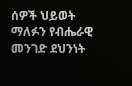ሰዎች ህይወት ማለፉን የብሔራዊ መንገድ ደህንነት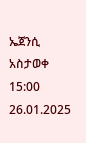ኤጀንሲ አስታወቀ
15:00 26.01.2025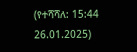(የተሻሻለ: 15:44 26.01.2025)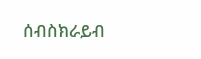ሰብስክራይብ